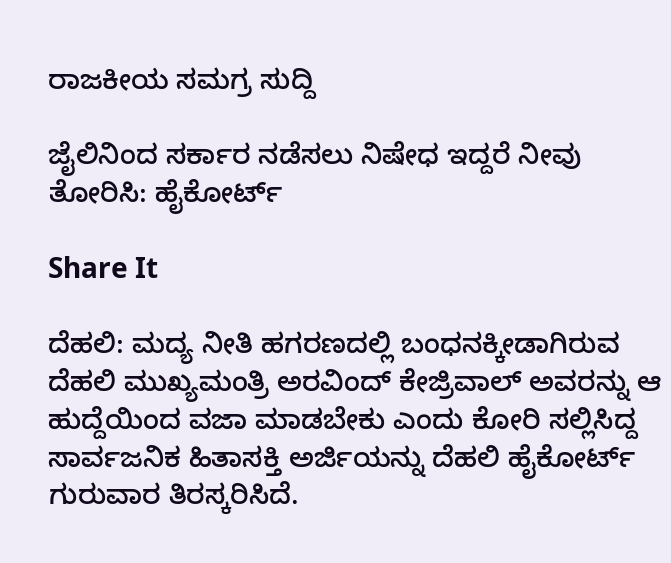ರಾಜಕೀಯ ಸಮಗ್ರ ಸುದ್ದಿ

ಜೈಲಿನಿಂದ ಸರ್ಕಾರ ನಡೆಸಲು ನಿಷೇಧ ಇದ್ದರೆ ನೀವು ತೋರಿಸಿ: ಹೈಕೋರ್ಟ್

Share It

ದೆಹಲಿ: ಮದ್ಯ ನೀತಿ ಹಗರಣದಲ್ಲಿ ಬಂಧನಕ್ಕೀಡಾಗಿರುವ ದೆಹಲಿ ಮುಖ್ಯಮಂತ್ರಿ ಅರವಿಂದ್ ಕೇಜ್ರಿವಾಲ್ ಅವರನ್ನು ಆ ಹುದ್ದೆಯಿಂದ ವಜಾ ಮಾಡಬೇಕು ಎಂದು ಕೋರಿ ಸಲ್ಲಿಸಿದ್ದ ಸಾರ್ವಜನಿಕ ಹಿತಾಸಕ್ತಿ ಅರ್ಜಿಯನ್ನು ದೆಹಲಿ ಹೈಕೋರ್ಟ್ ಗುರುವಾರ ತಿರಸ್ಕರಿಸಿದೆ.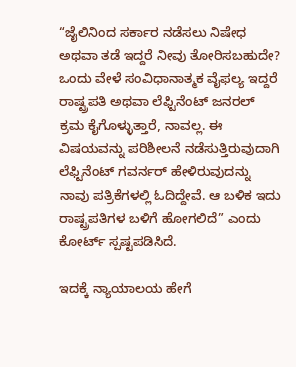“ಜೈಲಿನಿಂದ ಸರ್ಕಾರ ನಡೆಸಲು ನಿಷೇಧ ಅಥವಾ ತಡೆ ಇದ್ದರೆ ನೀವು ತೋರಿಸಬಹುದೇ? ಒಂದು ವೇಳೆ ಸಂವಿಧಾನಾತ್ಮಕ ವೈಫಲ್ಯ ಇದ್ದರೆ ರಾಷ್ಟ್ರಪತಿ ಅಥವಾ ಲೆಫ್ಟಿನೆಂಟ್ ಜನರಲ್ ಕ್ರಮ ಕೈಗೊಳ್ಳುತ್ತಾರೆ, ನಾವಲ್ಲ. ಈ ವಿಷಯವನ್ನು ಪರಿಶೀಲನೆ ನಡೆಸುತ್ತಿರುವುದಾಗಿ ಲೆಫ್ಟಿನೆಂಟ್ ಗವರ್ನರ್ ಹೇಳಿರುವುದನ್ನು ನಾವು ಪತ್ರಿಕೆಗಳಲ್ಲಿ ಓದಿದ್ದೇವೆ. ಆ ಬಳಿಕ ಇದು ರಾಷ್ಟ್ರಪತಿಗಳ ಬಳಿಗೆ ಹೋಗಲಿದೆ” ಎಂದು ಕೋರ್ಟ್ ಸ್ಪಷ್ಟಪಡಿಸಿದೆ.

ಇದಕ್ಕೆ ನ್ಯಾಯಾಲಯ ಹೇಗೆ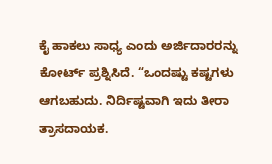ಕೈ ಹಾಕಲು ಸಾಧ್ಯ ಎಂದು ಅರ್ಜಿದಾರರನ್ನು ಕೋರ್ಟ್ ಪ್ರಶ್ನಿಸಿದೆ. “ಒಂದಷ್ಟು ಕಷ್ಟಗಳು ಆಗಬಹುದು. ನಿರ್ದಿಷ್ಟವಾಗಿ ಇದು ತೀರಾ ತ್ರಾಸದಾಯಕ.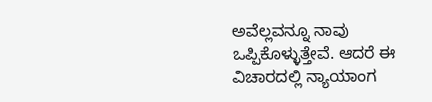ಅವೆಲ್ಲವನ್ನೂ ನಾವು ಒಪ್ಪಿಕೊಳ್ಳುತ್ತೇವೆ. ಆದರೆ ಈ ವಿಚಾರದಲ್ಲಿ ನ್ಯಾಯಾಂಗ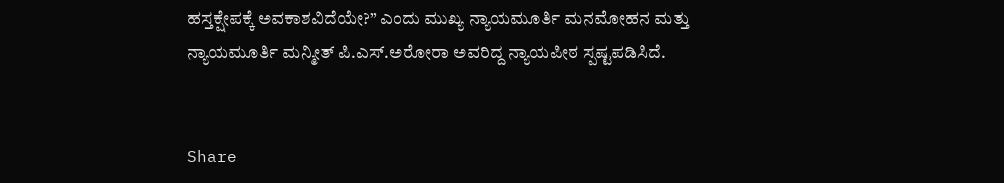ಹಸ್ತಕ್ಷೇಪಕ್ಕೆ ಅವಕಾಶವಿದೆಯೇ?” ಎಂದು ಮುಖ್ಯ ನ್ಯಾಯಮೂರ್ತಿ ಮನಮೋಹನ ಮತ್ತು ನ್ಯಾಯಮೂರ್ತಿ ಮನ್ಮೀತ್ ಪಿ.ಎಸ್.ಅರೋರಾ ಅವರಿದ್ದ ನ್ಯಾಯಪೀಠ ಸ್ಪಷ್ಟಪಡಿಸಿದೆ.


Share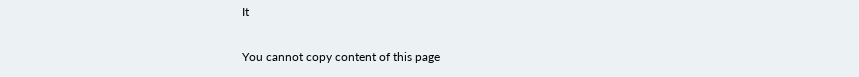It

You cannot copy content of this page